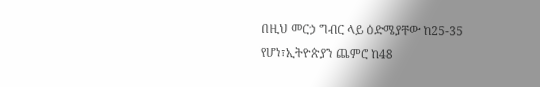በዚህ መርኃ ግብር ላይ ዕድሜያቸው ከ25-35 የሆነ፣ኢትዮጵያን ጨምሮ ከ48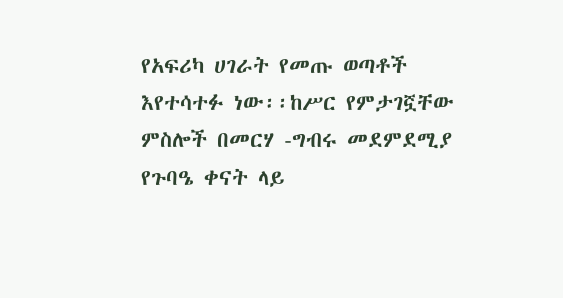የአፍሪካ ሀገራት የመጡ ወጣቶች እየተሳተፉ ነው፡፡ከሥር የምታገኟቸው ምስሎች በመርሃ -ግብሩ መደምደሚያ የጉባዔ ቀናት ላይ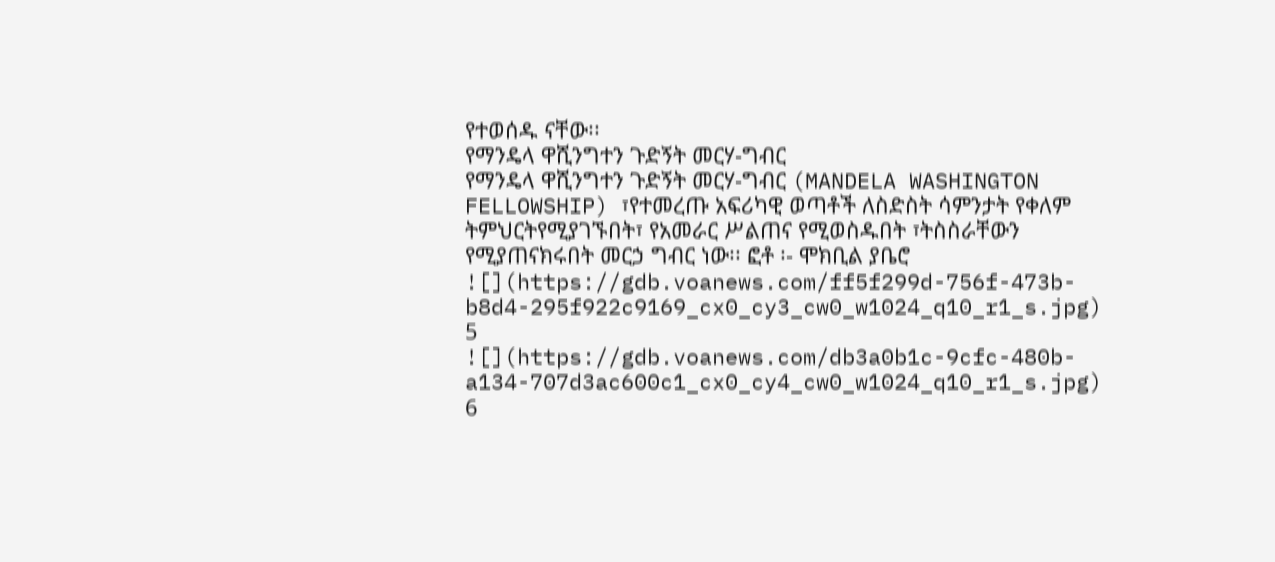የተወሰዱ ናቸው፡፡
የማንዴላ ዋሺንግተን ጉድኝት መርሃ-ግብር
የማንዴላ ዋሺንግተን ጉድኝት መርሃ-ግብር (MANDELA WASHINGTON FELLOWSHIP) ፣የተመረጡ አፍሪካዊ ወጣቶች ለስድስት ሳምንታት የቀለም ትምህርትየሚያገኙበት፣ የአመራር ሥልጠና የሚወስዱበት ፣ትስስራቸውን የሚያጠናክሩበት መርኃ ግብር ነው፡፡ ፎቶ ፡- ሞክቢል ያቤሮ
![](https://gdb.voanews.com/ff5f299d-756f-473b-b8d4-295f922c9169_cx0_cy3_cw0_w1024_q10_r1_s.jpg)
5
![](https://gdb.voanews.com/db3a0b1c-9cfc-480b-a134-707d3ac600c1_cx0_cy4_cw0_w1024_q10_r1_s.jpg)
6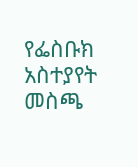የፌስቡክ አስተያየት መስጫ